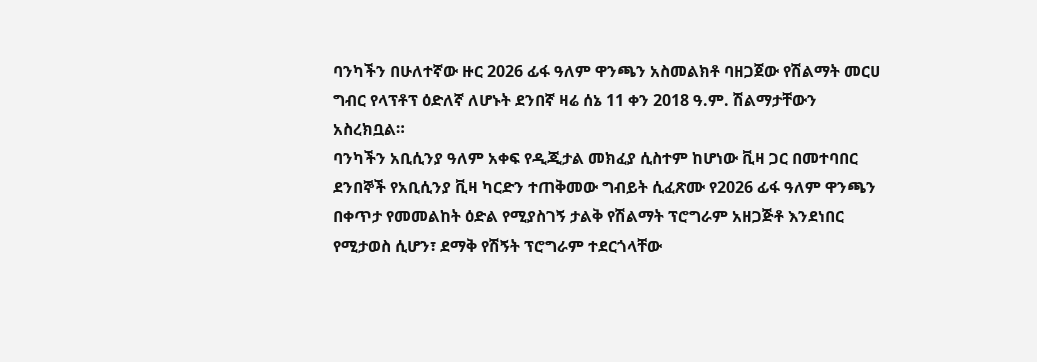ባንካችን በሁለተኛው ዙር 2026 ፊፋ ዓለም ዋንጫን አስመልክቶ ባዘጋጀው የሽልማት መርሀ ግብር የላፕቶፕ ዕድለኛ ለሆኑት ደንበኛ ዛሬ ሰኔ 11 ቀን 2018 ዓ.ም. ሽልማታቸውን አስረክቧል።
ባንካችን አቢሲንያ ዓለም አቀፍ የዲጂታል መክፈያ ሲስተም ከሆነው ቪዛ ጋር በመተባበር ደንበኞች የአቢሲንያ ቪዛ ካርድን ተጠቅመው ግብይት ሲፈጽሙ የ2026 ፊፋ ዓለም ዋንጫን በቀጥታ የመመልከት ዕድል የሚያስገኝ ታልቅ የሽልማት ፕሮግራም አዘጋጅቶ እንደነበር የሚታወስ ሲሆን፣ ደማቅ የሽኝት ፕሮግራም ተደርጎላቸው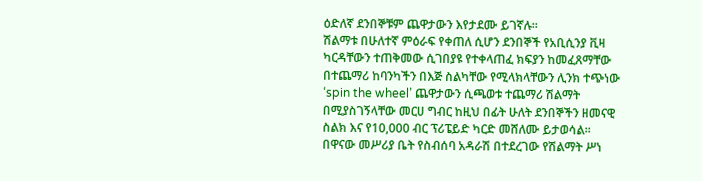ዕድለኛ ደንበኞቹም ጨዋታውን እየታደሙ ይገኛሉ፡፡
ሽልማቱ በሁለተኛ ምዕራፍ የቀጠለ ሲሆን ደንበኞች የአቢሲንያ ቪዛ ካርዳቸውን ተጠቅመው ሲገበያዩ የተቀላጠፈ ክፍያን ከመፈጸማቸው በተጨማሪ ከባንካችን በእጅ ስልካቸው የሚላክላቸውን ሊንክ ተጭነው ‘spin the wheel’ ጨዋታውን ሲጫወቱ ተጨማሪ ሽልማት በሚያስገኝላቸው መርሀ ግብር ከዚህ በፊት ሁለት ደንበኞችን ዘመናዊ ስልክ እና የ10,000 ብር ፕሪፔይድ ካርድ መሸለሙ ይታወሳል። በዋናው መሥሪያ ቤት የስብሰባ አዳራሽ በተደረገው የሽልማት ሥነ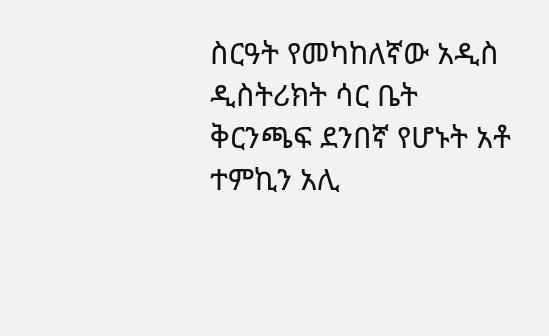ስርዓት የመካከለኛው አዲስ ዲስትሪክት ሳር ቤት ቅርንጫፍ ደንበኛ የሆኑት አቶ ተምኪን አሊ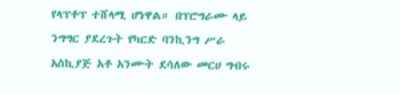የላፕቶፕ ተሸላሚ ሆነዋል። በፕሮግራሙ ላይ ንግግር ያደረጉት የካርድ ባንኪንግ ሥራ አስኪያጅ አቶ አንሙት ደሳለው መርሀ ግብሩ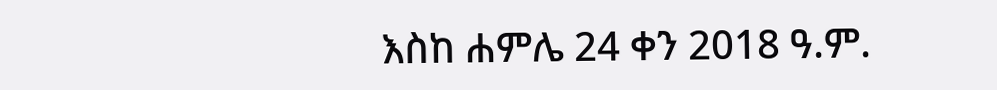እስከ ሐምሌ 24 ቀን 2018 ዓ.ም.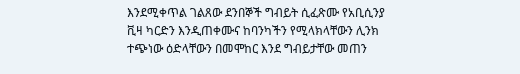እንደሚቀጥል ገልጸው ደንበኞች ግብይት ሲፈጽሙ የአቢሲንያ ቪዛ ካርድን እንዲጠቀሙና ከባንካችን የሚላክላቸውን ሊንክ ተጭነው ዕድላቸውን በመሞከር እንደ ግብይታቸው መጠን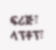ፍሪጅ፣ ላፕቶፕ፣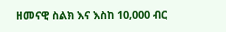ዘመናዊ ስልክ እና እስከ 10,000 ብር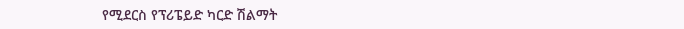የሚደርስ የፕሪፔይድ ካርድ ሽልማት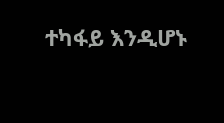ተካፋይ እንዲሆኑ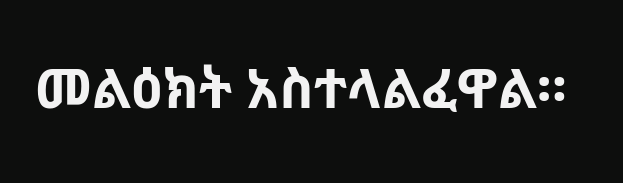መልዕክት አስተላልፈዋል።